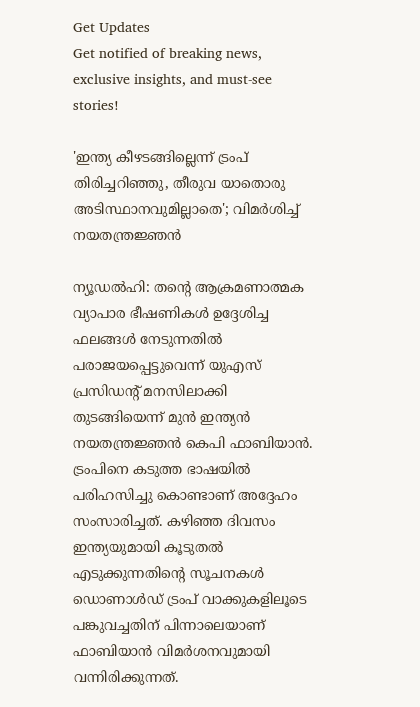Get Updates
Get notified of breaking news, exclusive insights, and must-see stories!

'ഇന്ത്യ കീഴടങ്ങില്ലെന്ന് ട്രംപ് തിരിച്ചറിഞ്ഞു, തീരുവ യാതൊരു അടിസ്ഥാനവുമില്ലാതെ'; വിമർശിച്ച് നയതന്ത്രജ്ഞൻ

ന്യൂഡൽഹി: തന്റെ ആക്രമണാത്മക വ്യാപാര ഭീഷണികൾ ഉദ്ദേശിച്ച ഫലങ്ങൾ നേടുന്നതിൽ പരാജയപ്പെട്ടുവെന്ന് യുഎസ് പ്രസിഡന്റ് മനസിലാക്കി തുടങ്ങിയെന്ന് മുൻ ഇന്ത്യൻ നയതന്ത്രജ്ഞൻ കെപി ഫാബിയാൻ. ട്രംപിനെ കടുത്ത ഭാഷയിൽ പരിഹസിച്ചു കൊണ്ടാണ് അദ്ദേഹം സംസാരിച്ചത്. കഴിഞ്ഞ ദിവസം ഇന്ത്യയുമായി കൂടുതൽ എടുക്കുന്നതിന്റെ സൂചനകൾ ഡൊണാൾഡ് ട്രംപ് വാക്കുകളിലൂടെ പങ്കുവച്ചതിന് പിന്നാലെയാണ് ഫാബിയാൻ വിമർശനവുമായി വന്നിരിക്കുന്നത്.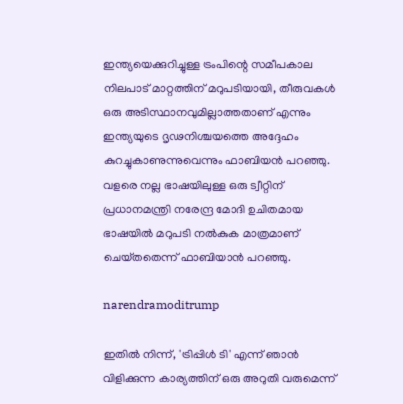ഇന്ത്യയെക്കുറിച്ചുള്ള ട്രംപിന്റെ സമീപകാല നിലപാട് മാറ്റത്തിന് മറുപടിയായി, തീരുവകൾ ഒരു അടിസ്ഥാനവുമില്ലാത്തതാണ് എന്നും ഇന്ത്യയുടെ ദൃഢനിശ്ചയത്തെ അദ്ദേഹം കുറച്ചുകാണുന്നുവെന്നും ഫാബിയൻ പറഞ്ഞു. വളരെ നല്ല ഭാഷയിലുള്ള ഒരു ട്വീറ്റിന് പ്രധാനമന്ത്രി നരേന്ദ്ര മോദി ഉചിതമായ ഭാഷയിൽ മറുപടി നൽകുക മാത്രമാണ് ചെയ്‌തതെന്ന് ഫാബിയാൻ പറഞ്ഞു.

narendramoditrump

ഇതിൽ നിന്ന്, 'ട്രിപ്പിൾ ടി' എന്ന് ഞാൻ വിളിക്കുന്ന കാര്യത്തിന് ഒരു അറുതി വരുമെന്ന്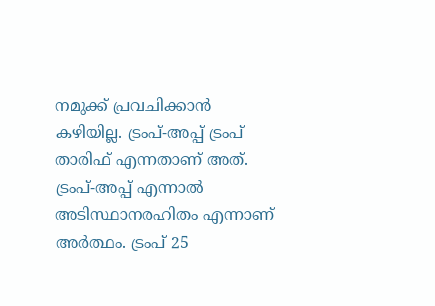നമുക്ക് പ്രവചിക്കാൻ കഴിയില്ല. ട്രംപ്-അപ്പ് ട്രംപ് താരിഫ് എന്നതാണ് അത്. ട്രംപ്-അപ്പ് എന്നാൽ അടിസ്ഥാനരഹിതം എന്നാണ് അർത്ഥം. ട്രംപ് 25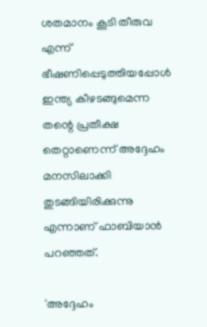ശതമാനം കൂടി തീരുവ എന്ന് ഭീഷണിപ്പെടുത്തിയപ്പോൾ ഇന്ത്യ കീഴടങ്ങുമെന്ന തന്റെ പ്രതീക്ഷ തെറ്റാണെന്ന് അദ്ദേഹം മനസിലാക്കി തുടങ്ങിയിരിക്കുന്നു എന്നാണ് ഫാബിയാൻ പറഞ്ഞത്.

'അദ്ദേഹം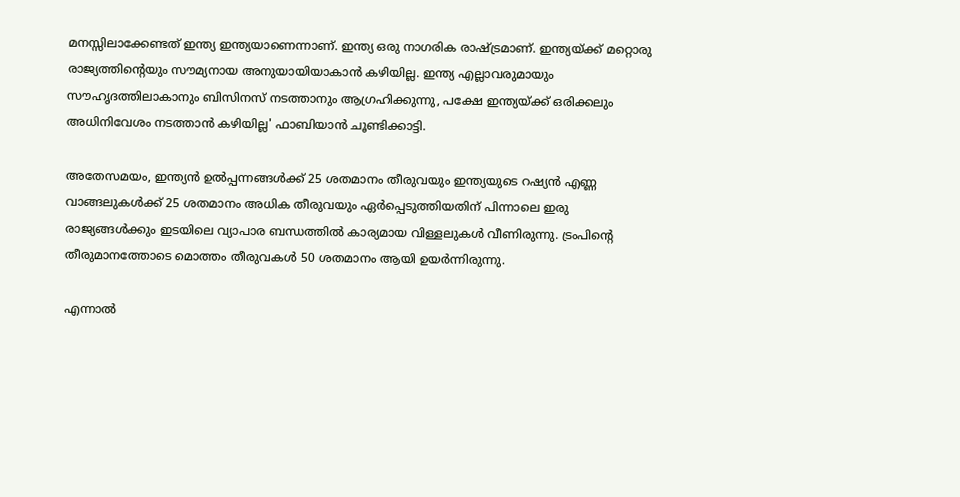മനസ്സിലാക്കേണ്ടത് ഇന്ത്യ ഇന്ത്യയാണെന്നാണ്. ഇന്ത്യ ഒരു നാഗരിക രാഷ്ട്രമാണ്. ഇന്ത്യയ്ക്ക് മറ്റൊരു രാജ്യത്തിന്റെയും സൗമ്യനായ അനുയായിയാകാൻ കഴിയില്ല. ഇന്ത്യ എല്ലാവരുമായും സൗഹൃദത്തിലാകാനും ബിസിനസ് നടത്താനും ആഗ്രഹിക്കുന്നു, പക്ഷേ ഇന്ത്യയ്ക്ക് ഒരിക്കലും അധിനിവേശം നടത്താൻ കഴിയില്ല' ഫാബിയാൻ ചൂണ്ടിക്കാട്ടി.

അതേസമയം, ഇന്ത്യൻ ഉൽപ്പന്നങ്ങൾക്ക് 25 ശതമാനം തീരുവയും ഇന്ത്യയുടെ റഷ്യൻ എണ്ണ വാങ്ങലുകൾക്ക് 25 ശതമാനം അധിക തീരുവയും ഏർപ്പെടുത്തിയതിന് പിന്നാലെ ഇരു രാജ്യങ്ങൾക്കും ഇടയിലെ വ്യാപാര ബന്ധത്തിൽ കാര്യമായ വിള്ളലുകൾ വീണിരുന്നു. ട്രംപിന്റെ തീരുമാനത്തോടെ മൊത്തം തീരുവകൾ 50 ശതമാനം ആയി ഉയർന്നിരുന്നു.

എന്നാൽ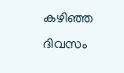കഴിഞ്ഞ ദിവസം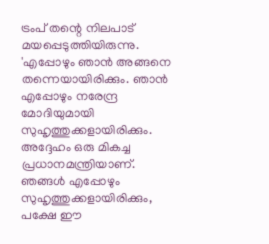ട്രംപ് തന്റെ നിലപാട് മയപ്പെടുത്തിയിരുന്നു. 'എപ്പോഴും ഞാൻ അങ്ങനെ തന്നെയായിരിക്കും. ഞാൻ എപ്പോഴും നരേന്ദ്ര മോദിയുമായി സുഹൃത്തുക്കളായിരിക്കും. അദ്ദേഹം ഒരു മികച്ച പ്രധാനമന്ത്രിയാണ്. ഞങ്ങൾ എപ്പോഴും സുഹൃത്തുക്കളായിരിക്കും, പക്ഷേ ഈ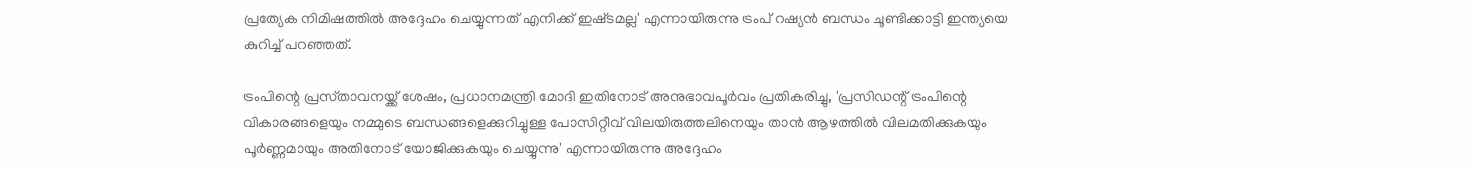പ്രത്യേക നിമിഷത്തിൽ അദ്ദേഹം ചെയ്യുന്നത് എനിക്ക് ഇഷ്‌ടമല്ല' എന്നായിരുന്നു ട്രംപ് റഷ്യൻ ബന്ധം ചൂണ്ടിക്കാട്ടി ഇന്ത്യയെ കുറിച്ച് പറഞ്ഞത്.

ട്രംപിന്റെ പ്രസ്‌താവനയ്ക്ക് ശേഷം, പ്രധാനമന്ത്രി മോദി ഇതിനോട് അനുഭാവപൂർവം പ്രതികരിച്ചു, 'പ്രസിഡന്റ് ട്രംപിന്റെ വികാരങ്ങളെയും നമ്മുടെ ബന്ധങ്ങളെക്കുറിച്ചുള്ള പോസിറ്റീവ് വിലയിരുത്തലിനെയും താൻ ആഴത്തിൽ വിലമതിക്കുകയും പൂർണ്ണമായും അതിനോട് യോജിക്കുകയും ചെയ്യുന്നു' എന്നായിരുന്നു അദ്ദേഹം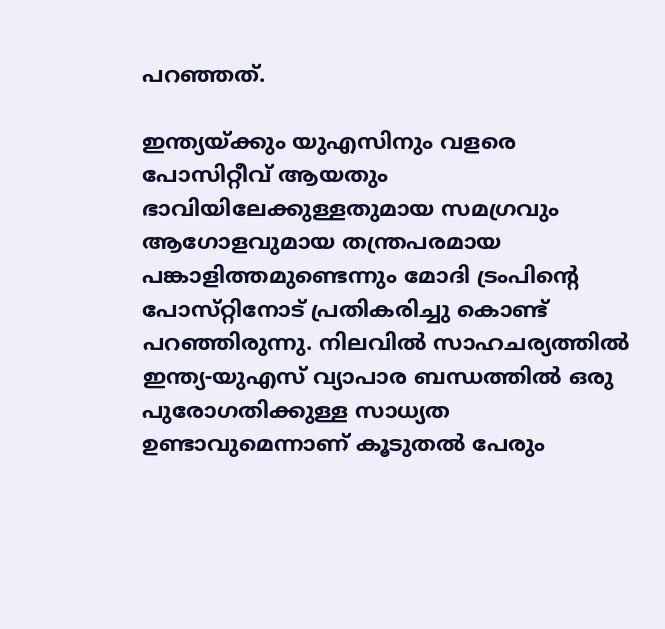പറഞ്ഞത്.

ഇന്ത്യയ്ക്കും യുഎസിനും വളരെ പോസിറ്റീവ് ആയതും ഭാവിയിലേക്കുള്ളതുമായ സമഗ്രവും ആഗോളവുമായ തന്ത്രപരമായ പങ്കാളിത്തമുണ്ടെന്നും മോദി ട്രംപിന്റെ പോസ്‌റ്റിനോട് പ്രതികരിച്ചു കൊണ്ട് പറഞ്ഞിരുന്നു. നിലവിൽ സാഹചര്യത്തിൽ ഇന്ത്യ-യുഎസ് വ്യാപാര ബന്ധത്തിൽ ഒരു പുരോഗതിക്കുള്ള സാധ്യത ഉണ്ടാവുമെന്നാണ് കൂടുതൽ പേരും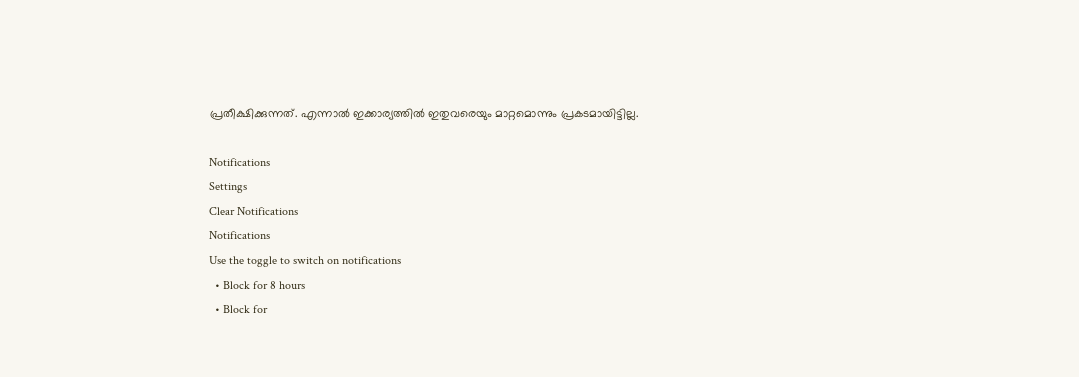പ്രതീക്ഷിക്കുന്നത്. എന്നാൽ ഇക്കാര്യത്തിൽ ഇതുവരെയും മാറ്റമൊന്നും പ്രകടമായിട്ടില്ല.

Notifications
Settings
Clear Notifications
Notifications
Use the toggle to switch on notifications
  • Block for 8 hours
  • Block for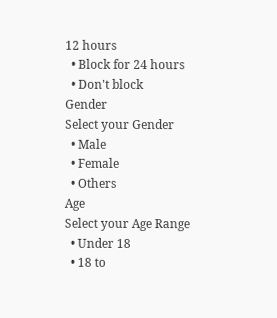12 hours
  • Block for 24 hours
  • Don't block
Gender
Select your Gender
  • Male
  • Female
  • Others
Age
Select your Age Range
  • Under 18
  • 18 to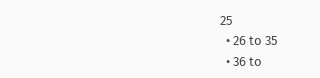25
  • 26 to 35
  • 36 to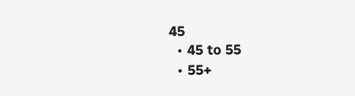45
  • 45 to 55
  • 55+